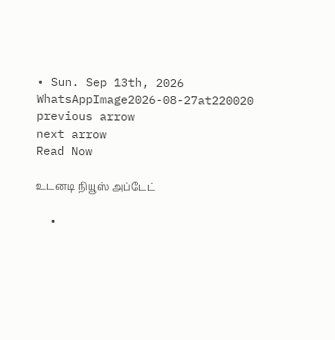• Sun. Sep 13th, 2026
WhatsAppImage2026-08-27at220020
previous arrow
next arrow
Read Now

உடனடி நியூஸ் அப்டேட்

  •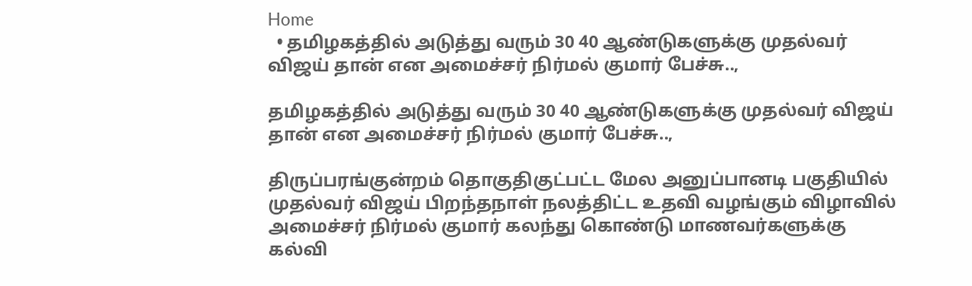Home
  • தமிழகத்தில் அடுத்து வரும் 30 40 ஆண்டுகளுக்கு முதல்வர் விஜய் தான் என அமைச்சர் நிர்மல் குமார் பேச்சு..,

தமிழகத்தில் அடுத்து வரும் 30 40 ஆண்டுகளுக்கு முதல்வர் விஜய் தான் என அமைச்சர் நிர்மல் குமார் பேச்சு..,

திருப்பரங்குன்றம் தொகுதிகுட்பட்ட மேல அனுப்பானடி பகுதியில் முதல்வர் விஜய் பிறந்தநாள் நலத்திட்ட உதவி வழங்கும் விழாவில் அமைச்சர் நிர்மல் குமார் கலந்து கொண்டு மாணவர்களுக்கு கல்வி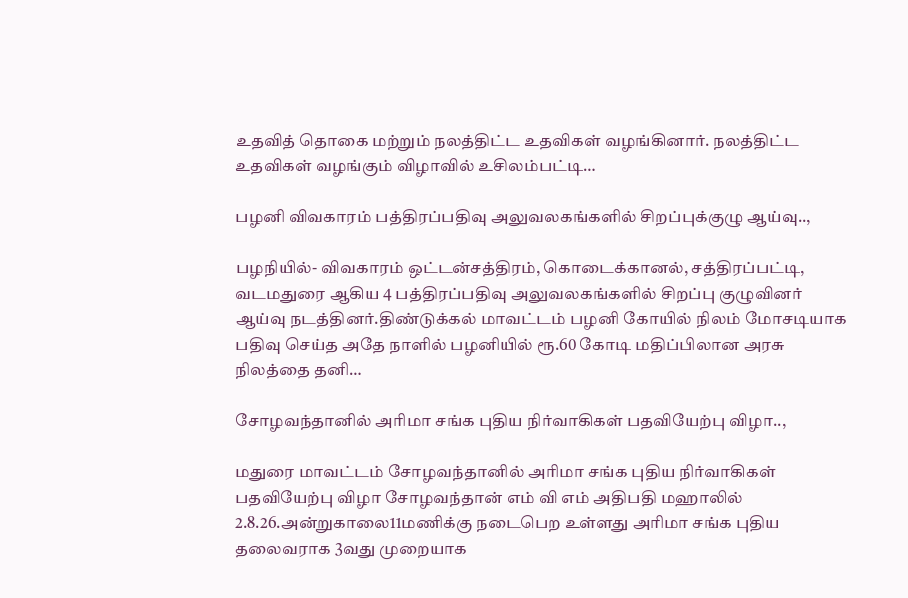உதவித் தொகை மற்றும் நலத்திட்ட உதவிகள் வழங்கினார். நலத்திட்ட உதவிகள் வழங்கும் விழாவில் உசிலம்பட்டி…

பழனி விவகாரம் பத்திரப்பதிவு அலுவலகங்களில் சிறப்புக்குழு ஆய்வு..,

பழநியில்- விவகாரம் ஒட்டன்சத்திரம், கொடைக்கானல், சத்திரப்பட்டி, வடமதுரை ஆகிய 4 பத்திரப்பதிவு அலுவலகங்களில் சிறப்பு குழுவினர் ஆய்வு நடத்தினர்.திண்டுக்கல் மாவட்டம் பழனி கோயில் நிலம் மோசடியாக பதிவு செய்த அதே நாளில் பழனியில் ரூ.60 கோடி மதிப்பிலான அரசு நிலத்தை தனி…

சோழவந்தானில் அரிமா சங்க புதிய நிர்வாகிகள் பதவியேற்பு விழா..,

மதுரை மாவட்டம் சோழவந்தானில் அரிமா சங்க புதிய நிர்வாகிகள் பதவியேற்பு விழா சோழவந்தான் எம் வி எம் அதிபதி மஹாலில் 2.8.26.அன்றுகாலை11மணிக்கு நடைபெற உள்ளது அரிமா சங்க புதிய தலைவராக 3வது முறையாக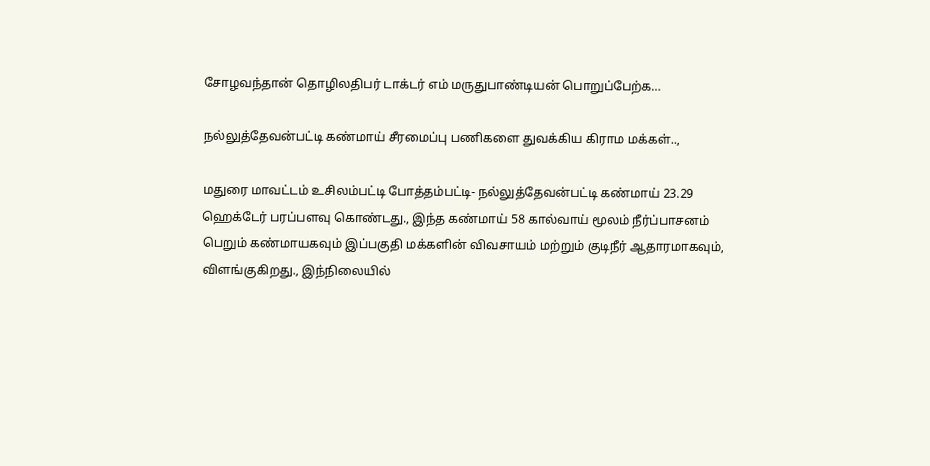சோழவந்தான் தொழிலதிபர் டாக்டர் எம் மருதுபாண்டியன் பொறுப்பேற்க…

நல்லுத்தேவன்பட்டி கண்மாய் சீரமைப்பு பணிகளை துவக்கிய கிராம மக்கள்..,

மதுரை மாவட்டம் உசிலம்பட்டி போத்தம்பட்டி- நல்லுத்தேவன்பட்டி கண்மாய் 23.29 ஹெக்டேர் பரப்பளவு கொண்டது., இந்த கண்மாய் 58 கால்வாய் மூலம் நீர்ப்பாசனம் பெறும் கண்மாயகவும் இப்பகுதி மக்களின் விவசாயம் மற்றும் குடிநீர் ஆதாரமாகவும், விளங்குகிறது., இந்நிலையில்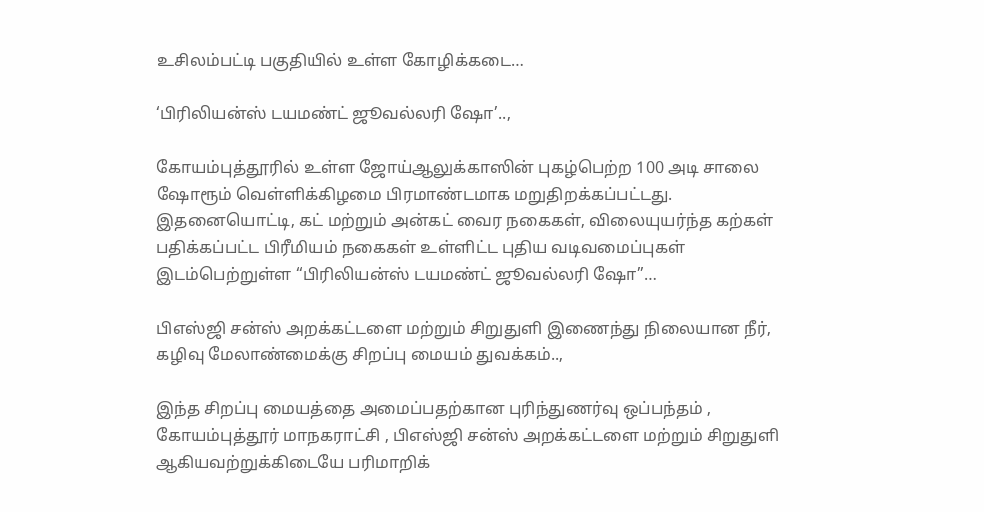உசிலம்பட்டி பகுதியில் உள்ள கோழிக்கடை…

‘பிரிலியன்ஸ் டயமண்ட் ஜூவல்லரி ஷோ’..,

கோயம்புத்தூரில் உள்ள ஜோய்ஆலுக்காஸின் புகழ்பெற்ற 100 அடி சாலை ஷோரூம் வெள்ளிக்கிழமை பிரமாண்டமாக மறுதிறக்கப்பட்டது. இதனையொட்டி, கட் மற்றும் அன்கட் வைர நகைகள், விலையுயர்ந்த கற்கள் பதிக்கப்பட்ட பிரீமியம் நகைகள் உள்ளிட்ட புதிய வடிவமைப்புகள் இடம்பெற்றுள்ள “பிரிலியன்ஸ் டயமண்ட் ஜூவல்லரி ஷோ”…

பிஎஸ்ஜி சன்ஸ் அறக்கட்டளை மற்றும் சிறுதுளி இணைந்து நிலையான நீர், கழிவு மேலாண்மைக்கு சிறப்பு மையம் துவக்கம்..,

இந்த சிறப்பு மையத்தை அமைப்பதற்கான புரிந்துணர்வு ஒப்பந்தம் , கோயம்புத்தூர் மாநகராட்சி , பிஎஸ்ஜி சன்ஸ் அறக்கட்டளை மற்றும் சிறுதுளி ஆகியவற்றுக்கிடையே பரிமாறிக்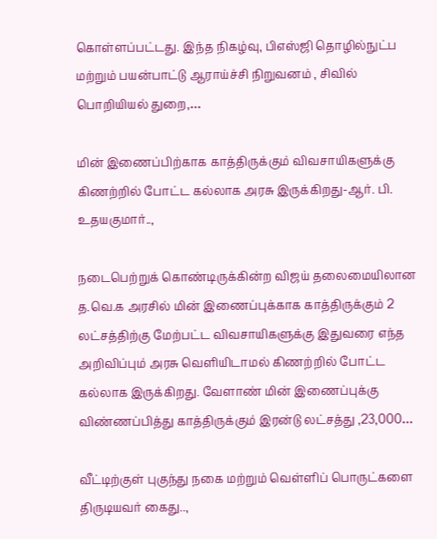கொள்ளப்பட்டது. இந்த நிகழ்வு, பிஎஸ்ஜி தொழில்நுட்ப மற்றும் பயன்பாட்டு ஆராய்ச்சி நிறுவனம் , சிவில் பொறியியல் துறை,…

மின் இணைப்பிற்காக காத்திருக்கும் விவசாயிகளுக்கு கிணற்றில் போட்ட கல்லாக அரசு இருக்கிறது-ஆர். பி. உதயகுமார்..,

நடைபெற்றுக் கொண்டிருக்கின்ற விஜய் தலைமையிலான த.வெ.க அரசில் மின் இணைப்புக்காக காத்திருக்கும் 2 லட்சத்திற்கு மேற்பட்ட விவசாயிகளுக்கு இதுவரை எந்த அறிவிப்பும் அரசு வெளியிடாமல் கிணற்றில் போட்ட கல்லாக இருக்கிறது. வேளாண் மின் இணைப்புக்கு விண்ணப்பித்து காத்திருக்கும் இரன்டு லட்சத்து ,23,000…

வீட்டிற்குள் புகுந்து நகை மற்றும் வெள்ளிப் பொருட்களை திருடியவர் கைது..,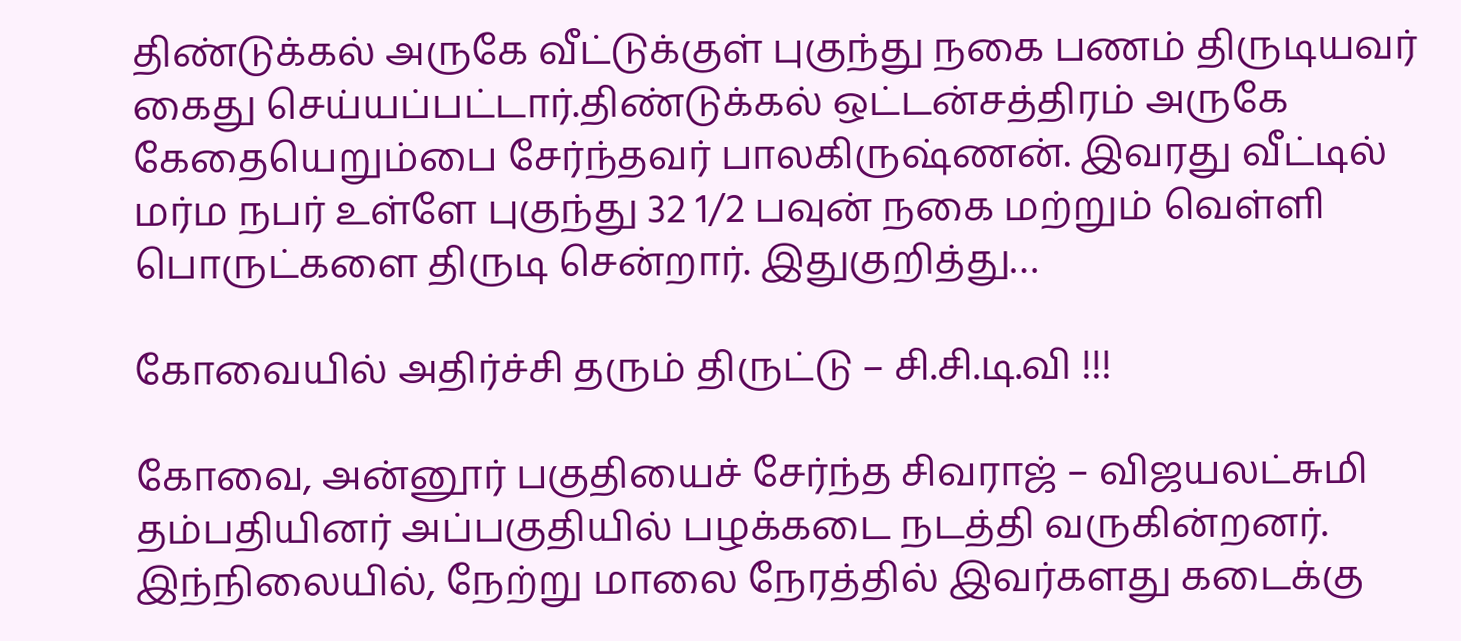திண்டுக்கல் அருகே வீட்டுக்குள் புகுந்து நகை பணம் திருடியவர் கைது செய்யப்பட்டார்.திண்டுக்கல் ஒட்டன்சத்திரம் அருகே கேதையெறும்பை சேர்ந்தவர் பாலகிருஷ்ணன். இவரது வீட்டில் மர்ம நபர் உள்ளே புகுந்து 32 1/2 பவுன் நகை மற்றும் வெள்ளி பொருட்களை திருடி சென்றார். இதுகுறித்து…

கோவையில் அதிர்ச்சி தரும் திருட்டு – சி.சி.டி.வி !!!

கோவை, அன்னூர் பகுதியைச் சேர்ந்த சிவராஜ் – விஜயலட்சுமி தம்பதியினர் அப்பகுதியில் பழக்கடை நடத்தி வருகின்றனர். இந்நிலையில், நேற்று மாலை நேரத்தில் இவர்களது கடைக்கு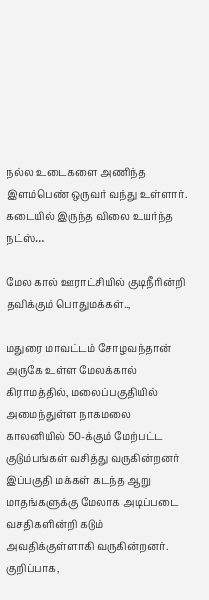நல்ல உடைகளை அணிந்த இளம்பெண் ஒருவர் வந்து உள்ளார். கடையில் இருந்த விலை உயர்ந்த நட்ஸ்…

மேல கால் ஊராட்சியில் குடிநீரின்றி தவிக்கும் பொதுமக்கள்..,

மதுரை மாவட்டம் சோழவந்தான் அருகே உள்ள மேலக்கால் கிராமத்தில், மலைப்பகுதியில் அமைந்துள்ள நாகமலை காலனியில் 50-க்கும் மேற்பட்ட குடும்பங்கள் வசித்து வருகின்றனர் இப்பகுதி மக்கள் கடந்த ஆறு மாதங்களுக்கு மேலாக அடிப்படை வசதிகளின்றி கடும் அவதிக்குள்ளாகி வருகின்றனர். குறிப்பாக,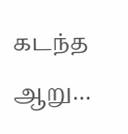கடந்த ஆறு…